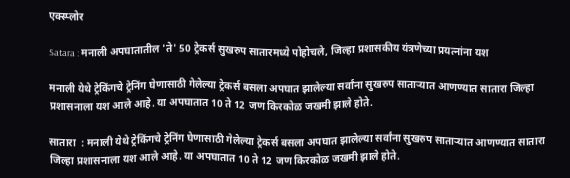एक्स्प्लोर

Satara : मनाली अपघातातील 'ते' 50 ट्रेकर्स सुखरुप सातारमध्ये पोहोचले, जिल्हा प्रशासकीय यंत्रणेच्या प्रयत्नांना यश

मनाली येथे ट्रेकिंगचे ट्रेनिंग घेणासाठी गेलेल्या ट्रेकर्स बसला अपघात झालेल्या सर्वांना सुखरुप साताऱ्यात आणण्यात सातारा जिल्हा प्रशासनाला यश आले आहे. या अपघातात 10 ते 12 जण किरकोळ जखमी झाले होते.

सातारा  : मनाली येथे ट्रेकिंगचे ट्रेनिंग घेणासाठी गेलेल्या ट्रेकर्स बसला अपघात झालेल्या सर्वांना सुखरुप साताऱ्यात आणण्यात सातारा जिल्हा प्रशासनाला यश आले आहे. या अपघातात 10 ते 12 जण किरकोळ जखमी झाले होते.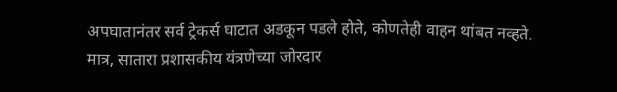अपघातानंतर सर्व ट्रेकर्स घाटात अडकून पडले होते, कोणतेही वाहन थांबत नव्हते. मात्र, सातारा प्रशासकीय यंत्रणेच्या जोरदार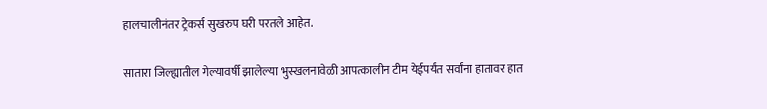हालचालीनंतर ट्रेकर्स सुखरुप घरी परतले आहेत.

सातारा जिल्ह्यातील गेल्यावर्षी झालेल्या भुस्खलनावेळी आपत्कालीन टीम येईपर्यंत सर्वांना हातावर हात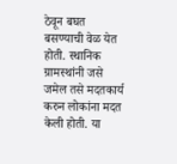ठेवून बघत बसण्याची वेळ येत होती. स्थानिक ग्रामस्थांनी जसे जमेल तसे मदतकार्य करुन लोकांना मदत केली होती. या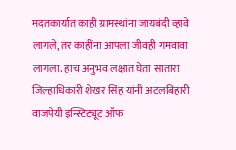मदतकार्यात काही ग्रामस्थांना जायबंदी व्हावे लागले, तर काहींना आपला जीवही गमवावा लागला. हाच अनुभव लक्षात घेता सातारा जिल्हाधिकारी शेखर सिंह यांनी अटलबिहारी वाजपेयी इन्स्टिट्यूट ऑफ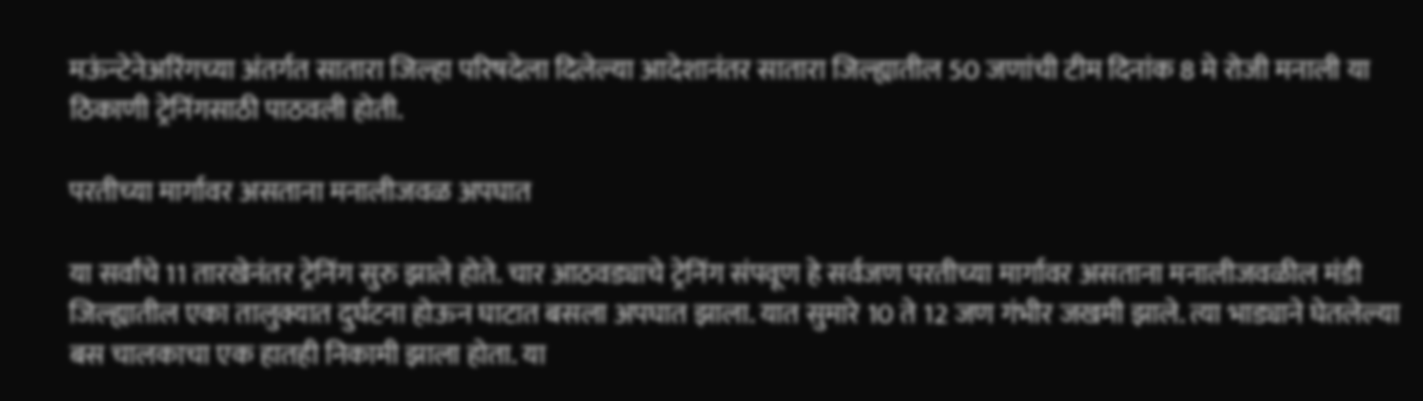मऊंन्टेनेअरिंगच्या अंतर्गत सातारा जिल्हा परिषदेला दिलेल्या आदेशानंतर सातारा जिल्ह्यातील 50 जणांची टीम दिनांक 8 मे रोजी मनाली या ठिकाणी ट्रेनिंगसाठी पाठवली होती.

परतीच्या मार्गावर असताना मनालीजवळ अपघात

या सर्वांचे 11 तारखेनंतर ट्रेनिंग सुरु झाले होते. चार आठवड्याचे ट्रेनिंग संपवूण हे सर्वजण परतीच्या मार्गावर असताना मनालीजवळील मंडी जिल्ह्यातील एका तालुक्यात दुर्घटना होऊन घाटात बसला अपघात झाला. यात सुमारे 10 ते 12 जण गंभीर जखमी झाले. त्या भाड्याने घेतलेल्या बस चालकाचा एक हातही निकामी झाला होता. या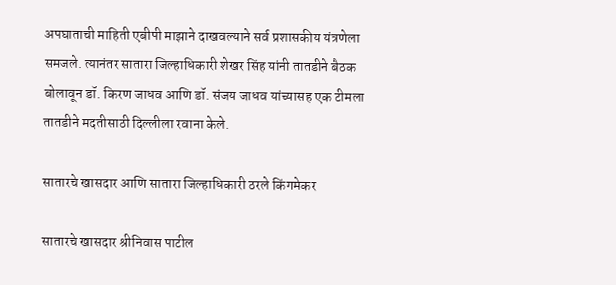अपघाताची माहिती एबीपी माझाने दाखवल्याने सर्व प्रशासकीय यंत्रणेला समजले. त्यानंतर सातारा जिल्हाधिकारी शेखर सिंह यांनी तातडीने बैठक  बोलावून डॉ. किरण जाधव आणि डॉ. संजय जाधव यांच्यासह एक टीमला तातडीने मदतीसाठी दिल्लीला रवाना केले.

सातारचे खासदार आणि सातारा जिल्हाधिकारी ठरले किंगमेकर

सातारचे खासदार श्रीनिवास पाटील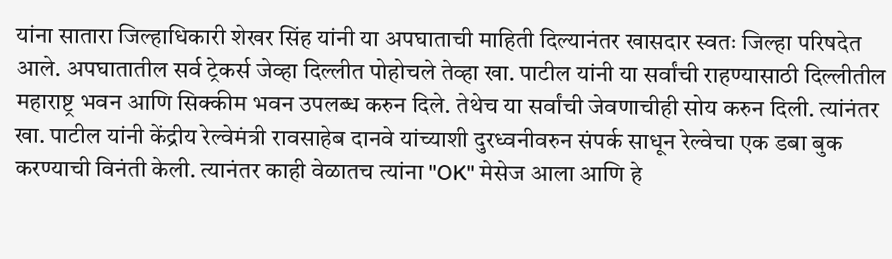यांना सातारा जिल्हाधिकारी शेखर सिंह यांनी या अपघाताची माहिती दिल्यानंतर खासदार स्वतः जिल्हा परिषदेत आले. अपघातातील सर्व ट्रेकर्स जेव्हा दिल्लीत पोहोचले तेव्हा खा. पाटील यांनी या सर्वांची राहण्यासाठी दिल्लीतील महाराष्ट्र भवन आणि सिक्कीम भवन उपलब्ध करुन दिले. तेथेच या सर्वांची जेवणाचीही सोय करुन दिली. त्यांनंतर खा. पाटील यांनी केंद्रीय रेल्वेमंत्री रावसाहेब दानवे यांच्याशी दुरध्वनीवरुन संपर्क साधून रेल्वेचा एक डबा बुक करण्याची विनंती केली. त्यानंतर काही वेळातच त्यांना "OK" मेसेज आला आणि हे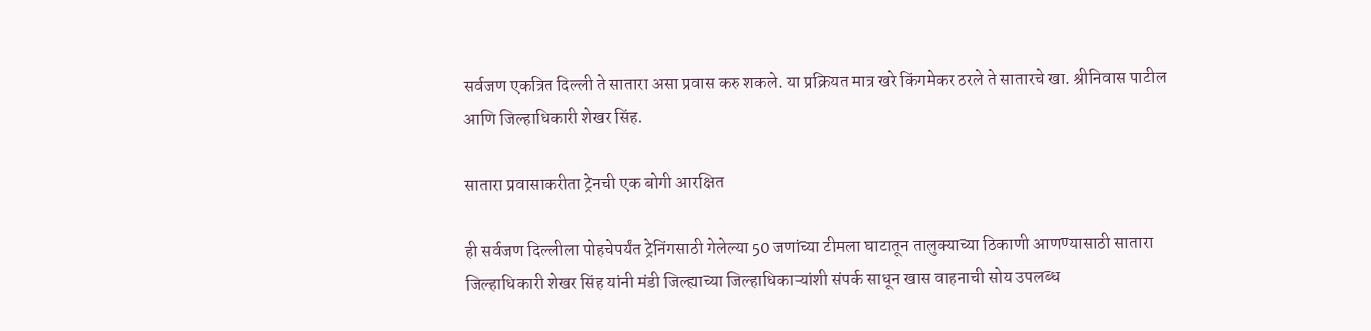सर्वजण एकत्रित दिल्ली ते सातारा असा प्रवास करु शकले. या प्रक्रियत मात्र खरे किंगमेकर ठरले ते सातारचे खा. श्रीनिवास पाटील आणि जिल्हाधिकारी शेखर सिंह.

सातारा प्रवासाकरीता ट्रेनची एक बोगी आरक्षित

ही सर्वजण दिल्लीला पोहचेपर्यंत ट्रेनिंगसाठी गेलेल्या 50 जणांच्या टीमला घाटातून तालुक्याच्या ठिकाणी आणण्यासाठी सातारा जिल्हाधिकारी शेखर सिंह यांनी मंडी जिल्ह्याच्या जिल्हाधिकाऱ्यांशी संपर्क साधून खास वाहनाची सोय उपलब्ध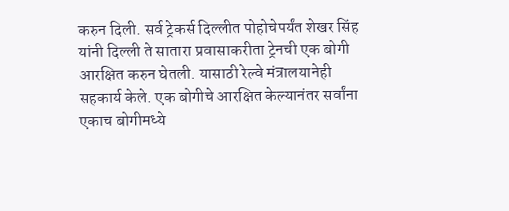करुन दिली. सर्व ट्रेकर्स दिल्लीत पोहोचेपर्यंत शेखर सिंह यांनी दिल्ली ते सातारा प्रवासाकरीता ट्रेनची एक बोगी आरक्षित करुन घेतली. यासाठी रेल्वे मंत्रालयानेही सहकार्य केले. एक बोगीचे आरक्षित केल्यानंतर सर्वांना एकाच बोगीमध्ये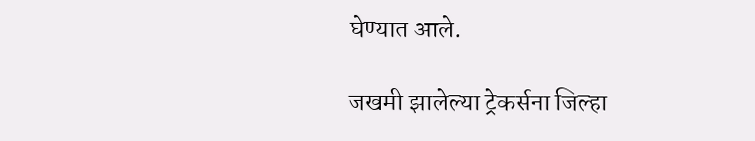घेण्यात आले.

जखमी झालेल्या ट्रेकर्सना जिल्हा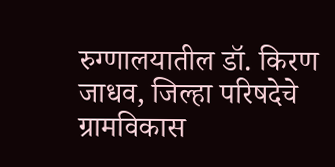रुग्णालयातील डॉ. किरण जाधव, जिल्हा परिषदेचे ग्रामविकास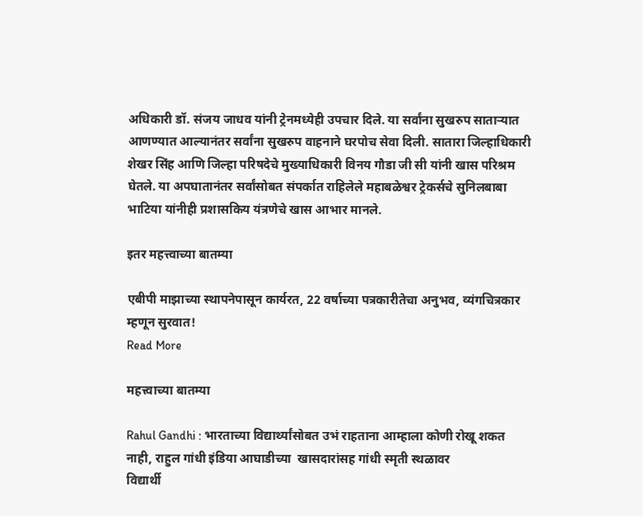अधिकारी डॉ. संजय जाधव यांनी ट्रेनमध्येही उपचार दिले. या सर्वांना सुखरुप साताऱ्यात आणण्यात आल्यानंतर सर्वांना सुखरुप वाहनाने घरपोच सेवा दिली. सातारा जिल्हाधिकारी शेखर सिंह आणि जिल्हा परिषदेचे मुख्याधिकारी विनय गौडा जी सी यांनी खास परिश्रम घेतले. या अपघातानंतर सर्वांसोबत संपर्कात राहिलेले महाबळेश्वर ट्रेकर्सचे सुनिलबाबा भाटिया यांनीही प्रशासकिय यंत्रणेचे खास आभार मानले.

इतर महत्त्वाच्या बातम्या

एबीपी माझाच्या स्थापनेपासून कार्यरत, 22 वर्षाच्या पत्रकारीतेचा अनुभव, व्यंगचित्रकार म्हणून सुरवात!
Read More

महत्त्वाच्या बातम्या

Rahul Gandhi : भारताच्या विद्यार्थ्यांसोबत उभं राहताना आम्हाला कोणी रोखू शकत नाही, राहुल गांधी इंडिया आघाडीच्या  खासदारांसह गांधी स्मृती स्थळावर
विद्यार्थी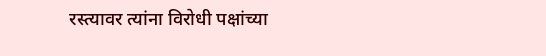रस्त्यावर त्यांना विरोधी पक्षांच्या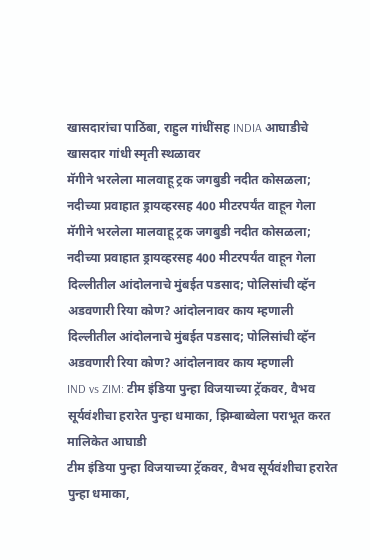खासदारांचा पाठिंबा, राहुल गांधींसह INDIA आघाडीचे खासदार गांधी स्मृती स्थळावर
मॅगीने भरलेला मालवाहू ट्रक जगबुडी नदीत कोसळला; नदीच्या प्रवाहात ड्रायव्हरसह 400 मीटरपर्यंत वाहून गेला
मॅगीने भरलेला मालवाहू ट्रक जगबुडी नदीत कोसळला; नदीच्या प्रवाहात ड्रायव्हरसह 400 मीटरपर्यंत वाहून गेला
दिल्लीतील आंदोलनाचे मुंबईत पडसाद; पोलिसांची व्हॅन अडवणारी रिया कोण? आंदोलनावर काय म्हणाली
दिल्लीतील आंदोलनाचे मुंबईत पडसाद; पोलिसांची व्हॅन अडवणारी रिया कोण? आंदोलनावर काय म्हणाली
IND vs ZIM: टीम इंडिया पुन्हा विजयाच्या ट्रॅकवर, वैभव सूर्यवंशीचा हरारेत पुन्हा धमाका, झिम्बाब्वेला पराभूत करत मालिकेत आघाडी
टीम इंडिया पुन्हा विजयाच्या ट्रॅकवर, वैभव सूर्यवंशीचा हरारेत पुन्हा धमाका,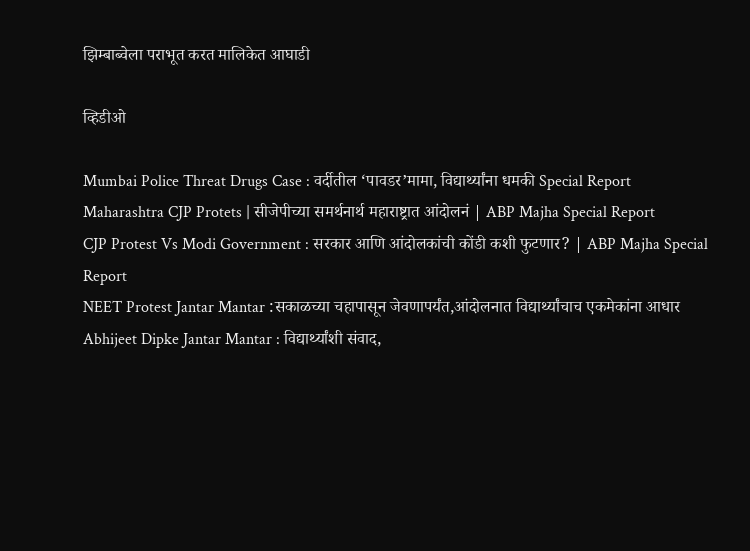झिम्बाब्वेला पराभूत करत मालिकेत आघाडी

व्हिडीओ

Mumbai Police Threat Drugs Case : वर्दीतील ‘पावडर’मामा, विद्यार्थ्यांना धमकी Special Report
Maharashtra CJP Protets | सीजेपीच्या समर्थनार्थ महाराष्ट्रात आंदोलनं | ABP Majha Special Report
CJP Protest Vs Modi Government : सरकार आणि आंदोलकांची कोंडी कशी फुटणार? | ABP Majha Special Report
NEET Protest Jantar Mantar :सकाळच्या चहापासून जेवणापर्यंत,आंदोलनात विद्यार्थ्यांचाच एकमेकांना आधार
Abhijeet Dipke Jantar Mantar : विद्यार्थ्यांशी संवाद,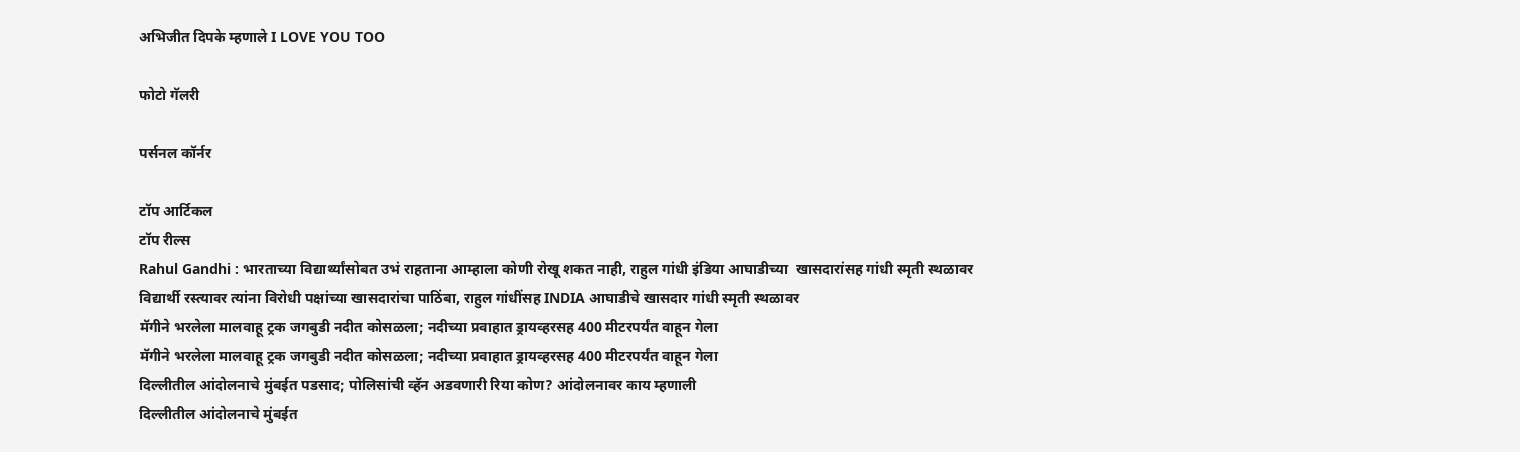अभिजीत दिपके म्हणाले I LOVE YOU TOO

फोटो गॅलरी

पर्सनल कॉर्नर

टॉप आर्टिकल
टॉप रील्स
Rahul Gandhi : भारताच्या विद्यार्थ्यांसोबत उभं राहताना आम्हाला कोणी रोखू शकत नाही, राहुल गांधी इंडिया आघाडीच्या  खासदारांसह गांधी स्मृती स्थळावर
विद्यार्थी रस्त्यावर त्यांना विरोधी पक्षांच्या खासदारांचा पाठिंबा, राहुल गांधींसह INDIA आघाडीचे खासदार गांधी स्मृती स्थळावर
मॅगीने भरलेला मालवाहू ट्रक जगबुडी नदीत कोसळला; नदीच्या प्रवाहात ड्रायव्हरसह 400 मीटरपर्यंत वाहून गेला
मॅगीने भरलेला मालवाहू ट्रक जगबुडी नदीत कोसळला; नदीच्या प्रवाहात ड्रायव्हरसह 400 मीटरपर्यंत वाहून गेला
दिल्लीतील आंदोलनाचे मुंबईत पडसाद; पोलिसांची व्हॅन अडवणारी रिया कोण? आंदोलनावर काय म्हणाली
दिल्लीतील आंदोलनाचे मुंबईत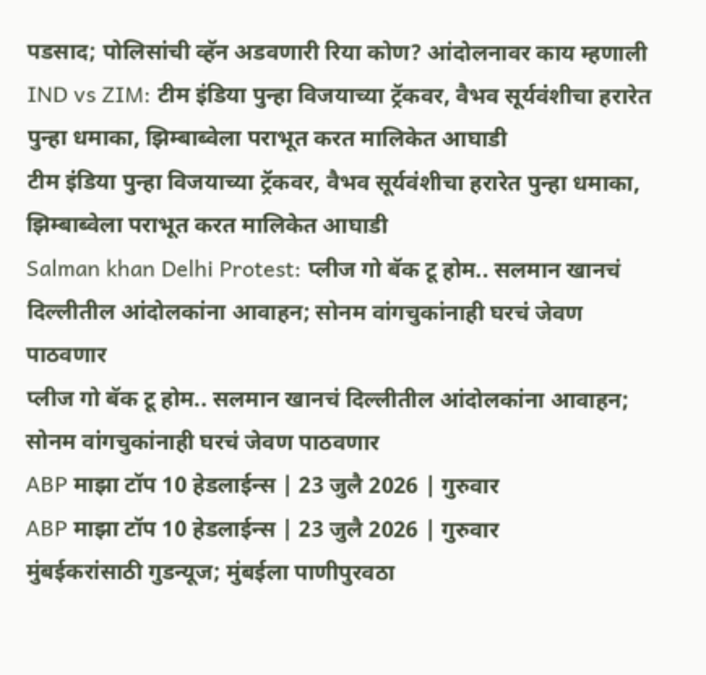पडसाद; पोलिसांची व्हॅन अडवणारी रिया कोण? आंदोलनावर काय म्हणाली
IND vs ZIM: टीम इंडिया पुन्हा विजयाच्या ट्रॅकवर, वैभव सूर्यवंशीचा हरारेत पुन्हा धमाका, झिम्बाब्वेला पराभूत करत मालिकेत आघाडी
टीम इंडिया पुन्हा विजयाच्या ट्रॅकवर, वैभव सूर्यवंशीचा हरारेत पुन्हा धमाका, झिम्बाब्वेला पराभूत करत मालिकेत आघाडी
Salman khan Delhi Protest: प्लीज गो बॅक टू होम.. सलमान खानचं दिल्लीतील आंदोलकांना आवाहन; सोनम वांगचुकांनाही घरचं जेवण पाठवणार
प्लीज गो बॅक टू होम.. सलमान खानचं दिल्लीतील आंदोलकांना आवाहन; सोनम वांगचुकांनाही घरचं जेवण पाठवणार
ABP माझा टॉप 10 हेडलाईन्स | 23 जुलै 2026 | गुरुवार
ABP माझा टॉप 10 हेडलाईन्स | 23 जुलै 2026 | गुरुवार
मुंबईकरांसाठी गुडन्यूज; मुंबईला पाणीपुरवठा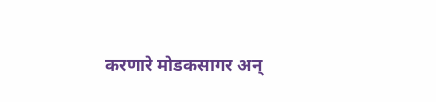करणारे मोडकसागर अन्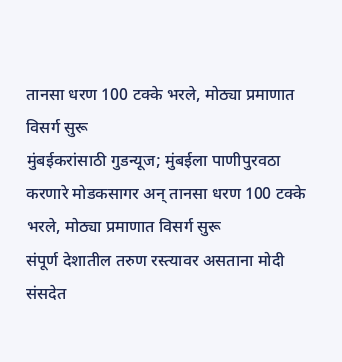तानसा धरण 100 टक्के भरले, मोठ्या प्रमाणात विसर्ग सुरू
मुंबईकरांसाठी गुडन्यूज; मुंबईला पाणीपुरवठा करणारे मोडकसागर अन् तानसा धरण 100 टक्के भरले, मोठ्या प्रमाणात विसर्ग सुरू
संपूर्ण देशातील तरुण रस्त्यावर असताना मोदी संसदेत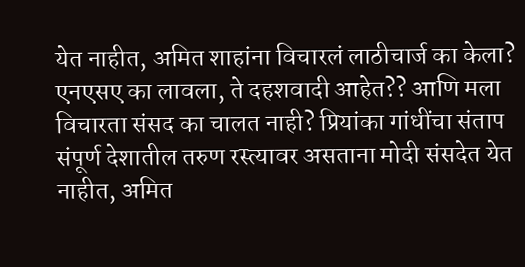येत नाहीत, अमित शाहांना विचारलं लाठीचार्ज का केला? एनएसए का लावला, ते दहशवादी आहेत?? आणि मला विचारता संसद का चालत नाही? प्रियांका गांधींचा संताप
संपूर्ण देशातील तरुण रस्त्यावर असताना मोदी संसदेत येत नाहीत, अमित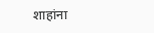शाहांना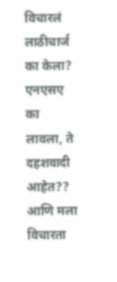विचारलं लाठीचार्ज का केला? एनएसए का लावला, ते दहशवादी आहेत?? आणि मला विचारता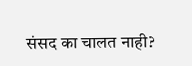संसद का चालत नाही?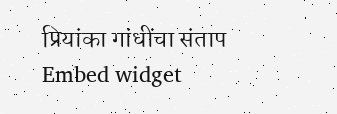प्रियांका गांधींचा संताप
Embed widget